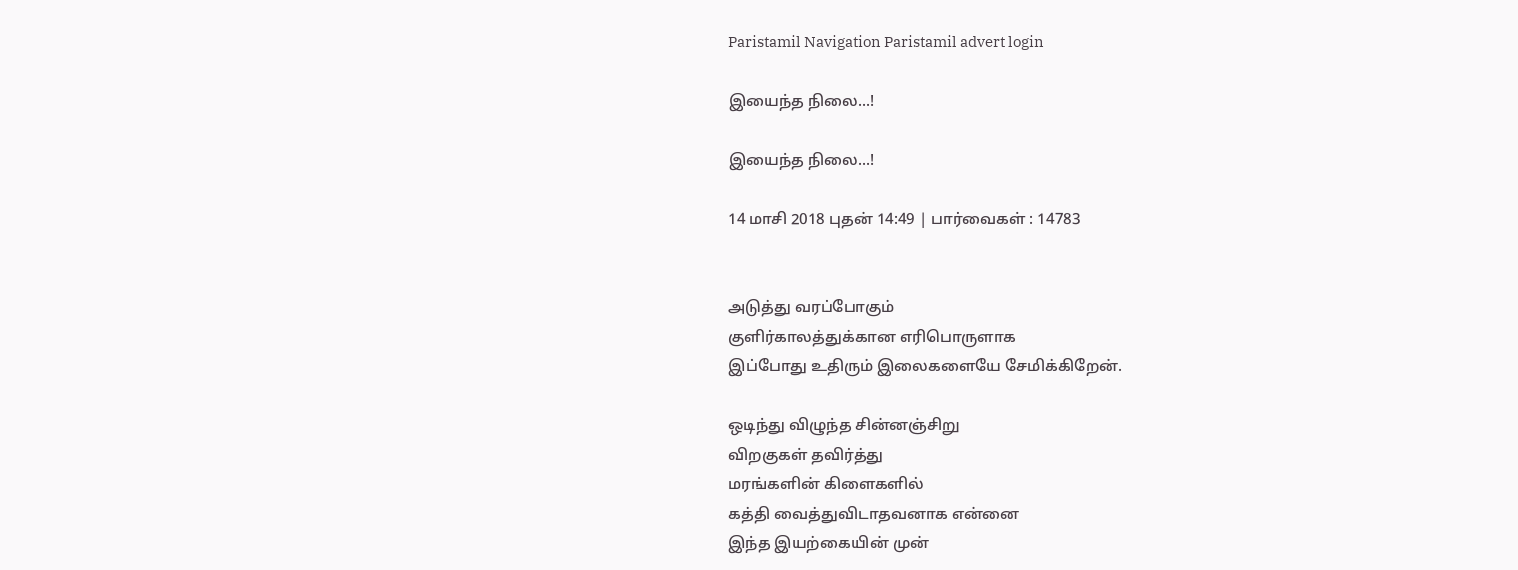Paristamil Navigation Paristamil advert login

இயைந்த நிலை...!

இயைந்த நிலை...!

14 மாசி 2018 புதன் 14:49 | பார்வைகள் : 14783


அடுத்து வரப்போகும்
குளிர்காலத்துக்கான எரிபொருளாக
இப்போது உதிரும் இலைகளையே சேமிக்கிறேன்.

ஒடிந்து விழுந்த சின்னஞ்சிறு
விறகுகள் தவிர்த்து
மரங்களின் கிளைகளில்
கத்தி வைத்துவிடாதவனாக என்னை
இந்த இயற்கையின் முன்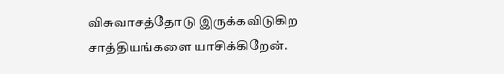விசுவாசத்தோடு இருக்கவிடுகிற
சாத்தியங்களை யாசிக்கிறேன்.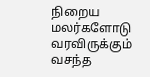நிறைய மலர்களோடு வரவிருக்கும்
வசந்த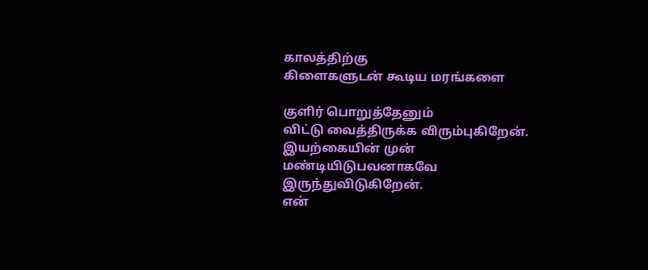காலத்திற்கு
கிளைகளுடன் கூடிய மரங்களை

குளிர் பொறுத்தேனும்
விட்டு வைத்திருக்க விரும்புகிறேன்.
இயற்கையின் முன்
மண்டியிடுபவனாகவே இருந்துவிடுகிறேன்.
என்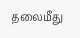தலைமீது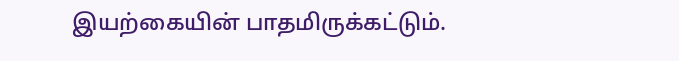இயற்கையின் பாதமிருக்கட்டும்.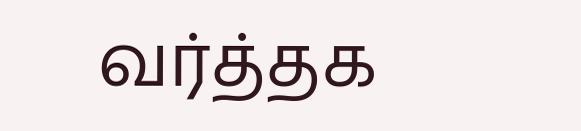வர்த்தக‌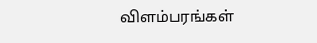விளம்பரங்கள்